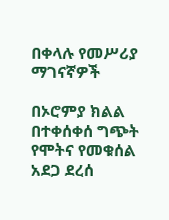በቀላሉ የመሥሪያ ማገናኛዎች

በኦሮምያ ክልል በተቀሰቀሰ ግጭት የሞትና የመቁሰል አደጋ ደረሰ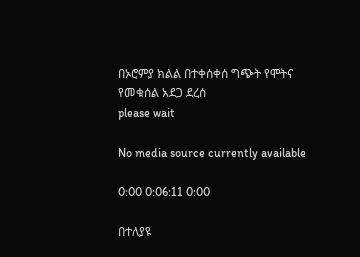በኦሮምያ ክልል በተቀሰቀሰ ግጭት የሞትና የመቁሰል አደጋ ደረሰ
please wait

No media source currently available

0:00 0:06:11 0:00

በተለያዩ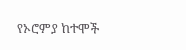የኦሮምያ ከተሞች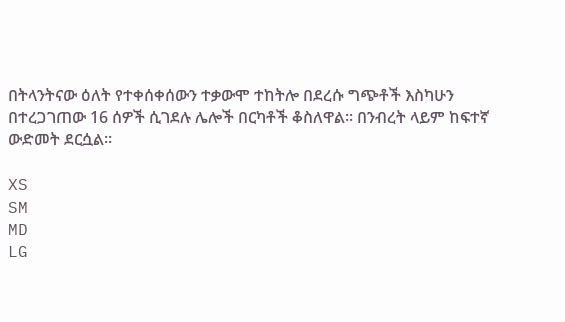በትላንትናው ዕለት የተቀሰቀሰውን ተቃውሞ ተከትሎ በደረሱ ግጭቶች እስካሁን በተረጋገጠው 16 ሰዎች ሲገደሉ ሌሎች በርካቶች ቆስለዋል። በንብረት ላይም ከፍተኛ ውድመት ደርሷል።

XS
SM
MD
LG